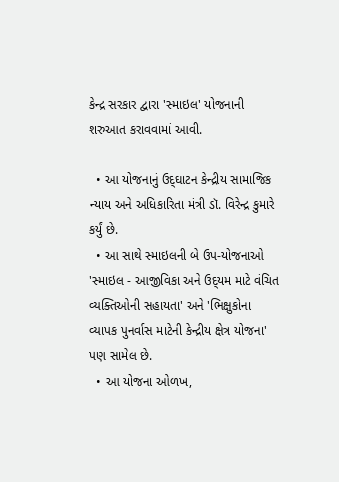કેન્દ્ર સરકાર દ્વારા 'સ્માઇલ' યોજનાની શરુઆત કરાવવામાં આવી.

  • આ યોજનાનું ઉદ્‌ઘાટન કેન્દ્રીય સામાજિક ન્યાય અને અધિકારિતા મંત્રી ડૉ. વિરેન્દ્ર કુમારે કર્યું છે.
  • આ સાથે સ્માઇલની બે ઉપ-યોજનાઓ  'સ્માઇલ - આજીવિકા અને ઉદ્‌યમ માટે વંચિત વ્યક્તિઓની સહાયતા' અને 'ભિક્ષુકોના વ્યાપક પુનર્વાસ માટેની કેન્દ્રીય ક્ષેત્ર યોજના' પણ સામેલ છે.
  • આ યોજના ઓળખ,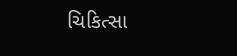ચિકિત્સા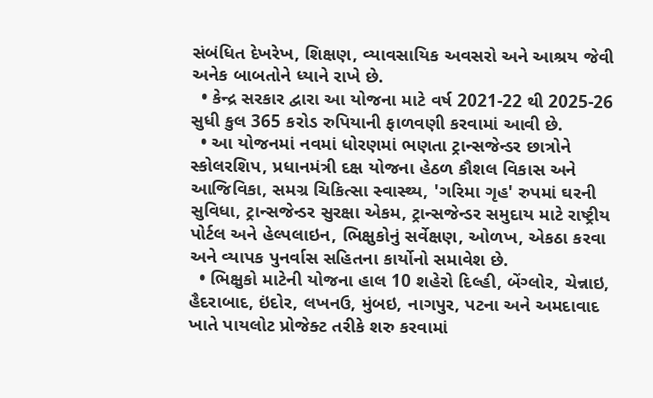સંબંધિત દેખરેખ, શિક્ષણ, વ્યાવસાયિક અવસરો અને આશ્રય જેવી અનેક બાબતોને ધ્યાને રાખે છે.
  • કેન્દ્ર સરકાર દ્વારા આ યોજના માટે વર્ષ 2021-22 થી 2025-26 સુધી કુલ 365 કરોડ રુપિયાની ફાળવણી કરવામાં આવી છે.
  • આ યોજનમાં નવમાં ધોરણમાં ભણતા ટ્રાન્સજેન્ડર છાત્રોને સ્કોલરશિપ, પ્રધાનમંત્રી દક્ષ યોજના હેઠળ કૌશલ વિકાસ અને આજિવિકા, સમગ્ર ચિકિત્સા સ્વાસ્થ્ય, 'ગરિમા ગૃહ' રુપમાં ઘરની સુવિધા, ટ્રાન્સજેન્ડર સુરક્ષા એકમ, ટ્રાન્સજેન્ડર સમુદાય માટે રાષ્ટ્રીય પોર્ટલ અને હેલ્પલાઇન, ભિક્ષુકોનું સર્વેક્ષણ, ઓળખ, એકઠા કરવા અને વ્યાપક પુનર્વાસ સહિતના કાર્યોનો સમાવેશ છે.
  • ભિક્ષુકો માટેની યોજના હાલ 10 શહેરો દિલ્હી, બેંગ્લોર, ચેન્નાઇ, હૈદરાબાદ, ઇંદોર, લખનઉ, મુંબઇ, નાગપુર, પટના અને અમદાવાદ ખાતે પાયલોટ પ્રોજેક્ટ તરીકે શરુ કરવામાં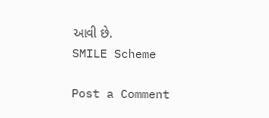આવી છે.
SMILE Scheme

Post a Comment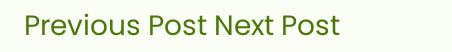Previous Post Next Post